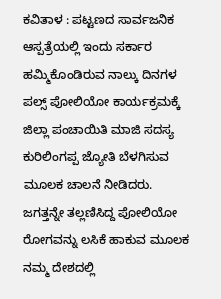ಕವಿತಾಳ : ಪಟ್ಟಣದ ಸಾರ್ವಜನಿಕ ಆಸ್ಪತ್ರೆಯಲ್ಲಿ ಇಂದು ಸರ್ಕಾರ ಹಮ್ಮಿಕೊಂಡಿರುವ ನಾಲ್ಕು ದಿನಗಳ ಪಲ್ಸ್ ಪೋಲಿಯೋ ಕಾರ್ಯಕ್ರಮಕ್ಕೆ ಜಿಲ್ಲಾ ಪಂಚಾಯಿತಿ ಮಾಜಿ ಸದಸ್ಯ ಕುರಿಲಿಂಗಪ್ಪ ಜ್ಯೋತಿ ಬೆಳಗಿಸುವ ಮೂಲಕ ಚಾಲನೆ ನೀಡಿದರು.
ಜಗತ್ತನ್ನೇ ತಲ್ಲಣಿಸಿದ್ದ ಪೋಲಿಯೋ ರೋಗವನ್ನು ಲಸಿಕೆ ಹಾಕುವ ಮೂಲಕ ನಮ್ಮ ದೇಶದಲ್ಲಿ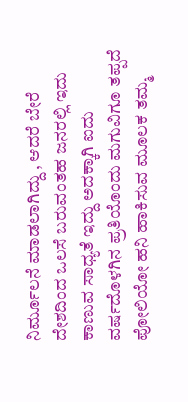ನಿರ್ಮೂಲನೆ ಮಾಡಲಾಗಿದ್ದು , ಆದರೆ ಬೇರೆ ದೇಶದಿಂದ ಒಲಸೆ ಬರುವಂತಹ ಜನರಲ್ಲಿ ಇದು ಕಾಣುವ ಸಾಧ್ಯತೆ ಇದ್ದು ಅದಕ್ಕಾಗಿ ಐದು ವರ್ಷದೊಳಗಿನ ಪ್ರತಿಯೊಂದು ಮಗುವಿಗೂ ತಪ್ಪದೆ ಪೋಲಿಯೋ ಹನಿ ಹಾಕಿಸುವ ಮೂಲಕ ತಮ್ಮ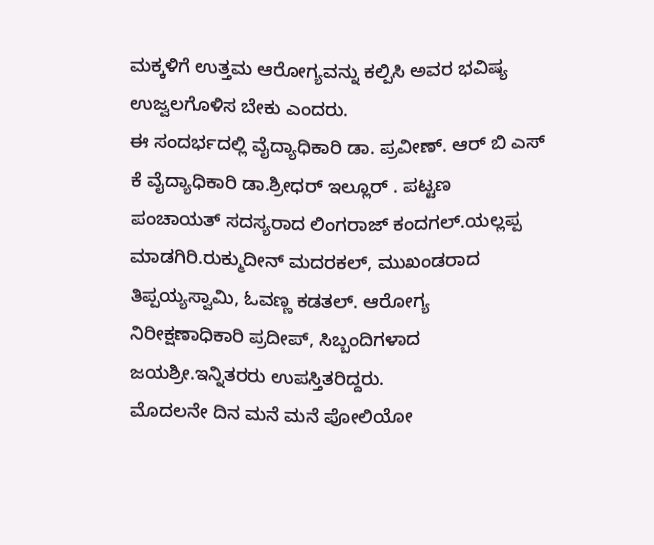ಮಕ್ಕಳಿಗೆ ಉತ್ತಮ ಆರೋಗ್ಯವನ್ನು ಕಲ್ಪಿಸಿ ಅವರ ಭವಿಷ್ಯ ಉಜ್ವಲಗೊಳಿಸ ಬೇಕು ಎಂದರು.
ಈ ಸಂದರ್ಭದಲ್ಲಿ ವೈದ್ಯಾಧಿಕಾರಿ ಡಾ. ಪ್ರವೀಣ್. ಆರ್ ಬಿ ಎಸ್ ಕೆ ವೈದ್ಯಾಧಿಕಾರಿ ಡಾ.ಶ್ರೀಧರ್ ಇಲ್ಲೂರ್ . ಪಟ್ಟಣ ಪಂಚಾಯತ್ ಸದಸ್ಯರಾದ ಲಿಂಗರಾಜ್ ಕಂದಗಲ್.ಯಲ್ಲಪ್ಪ ಮಾಡಗಿರಿ.ರುಕ್ಮುದೀನ್ ಮದರಕಲ್, ಮುಖಂಡರಾದ ತಿಪ್ಪಯ್ಯಸ್ವಾಮಿ, ಓವಣ್ಣ ಕಡತಲ್. ಆರೋಗ್ಯ ನಿರೀಕ್ಷಣಾಧಿಕಾರಿ ಪ್ರದೀಪ್, ಸಿಬ್ಬಂದಿಗಳಾದ ಜಯಶ್ರೀ.ಇನ್ನಿತರರು ಉಪಸ್ತಿತರಿದ್ದರು.
ಮೊದಲನೇ ದಿನ ಮನೆ ಮನೆ ಪೋಲಿಯೋ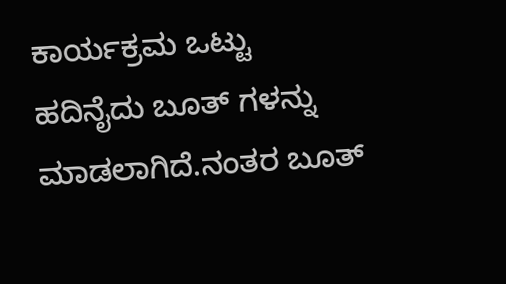ಕಾರ್ಯಕ್ರಮ ಒಟ್ಟು ಹದಿನೈದು ಬೂತ್ ಗಳನ್ನು ಮಾಡಲಾಗಿದೆ.ನಂತರ ಬೂತ್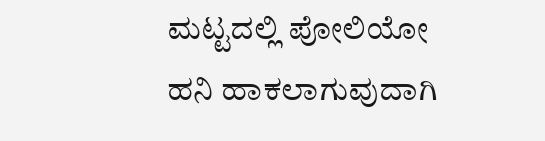ಮಟ್ಟದಲ್ಲಿ ಪೋಲಿಯೋ ಹನಿ ಹಾಕಲಾಗುವುದಾಗಿ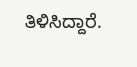ತಿಳಿಸಿದ್ದಾರೆ.